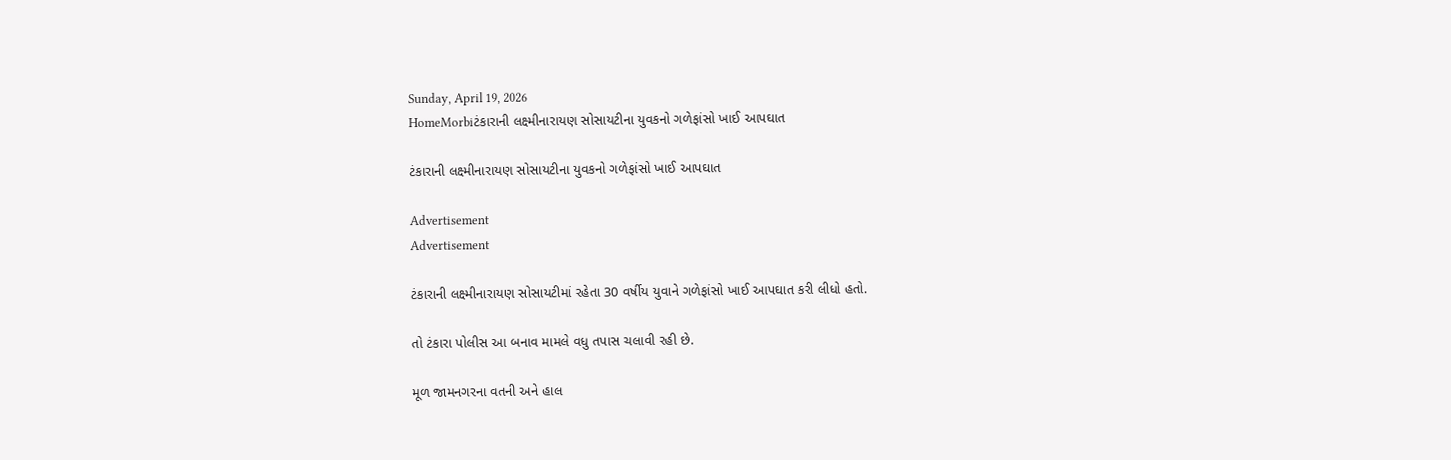Sunday, April 19, 2026
HomeMorbiટંકારાની લક્ષ્મીનારાયણ સોસાયટીના યુવકનો ગળેફાંસો ખાઈ આપઘાત

ટંકારાની લક્ષ્મીનારાયણ સોસાયટીના યુવકનો ગળેફાંસો ખાઈ આપઘાત

Advertisement
Advertisement

ટંકારાની લક્ષ્મીનારાયણ સોસાયટીમાં રહેતા 30 વર્ષીય યુવાને ગળેફાંસો ખાઈ આપઘાત કરી લીધો હતો.

તો ટંકારા પોલીસ આ બનાવ મામલે વધુ તપાસ ચલાવી રહી છે.

મૂળ જામનગરના વતની અને હાલ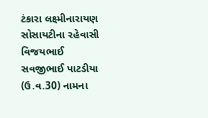ટંકારા લક્ષ્મીનારાયણ સોસાયટીના રહેવાસી વિજયભાઈ સવજીભાઈ પાટડીયા (ઉ.વ.30) નામના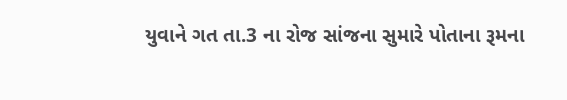યુવાને ગત તા.3 ના રોજ સાંજના સુમારે પોતાના રૂમના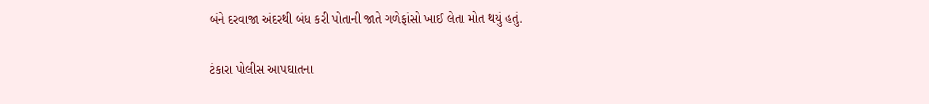બંને દરવાજા અંદરથી બંધ કરી પોતાની જાતે ગળેફાંસો ખાઈ લેતા મોત થયું હતું.

ટંકારા પોલીસ આપઘાતના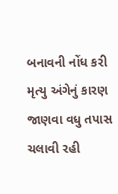બનાવની નોંધ કરી મૃત્યુ અંગેનું કારણ જાણવા વધુ તપાસ ચલાવી રહી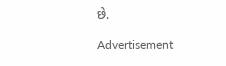છે.

Advertisement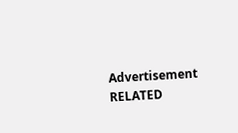Advertisement
RELATED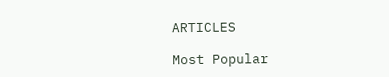ARTICLES

Most Popular